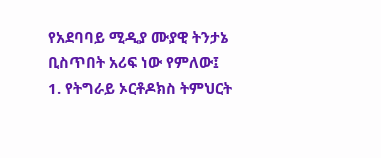የአደባባይ ሚዲያ ሙያዊ ትንታኔ ቢስጥበት አሪፍ ነው የምለው፤
1. የትግራይ ኦርቶዶክስ ትምህርት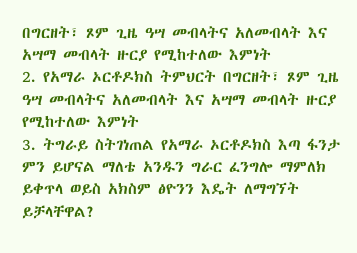በግርዘት፣ ጾም ጊዜ ዓሣ መብላትና አለመብላት እና አሣማ መብላት ዙርያ የሚከተለው እምነት
2. የአማራ ኦርቶዶክስ ትምህርት በግርዘት፣ ጾም ጊዜ ዓሣ መብላትና አለመብላት እና አሣማ መብላት ዙርያ የሚከተለው እምነት
3. ትግራይ ስትገነጠል የአማራ ኦርቶዶክስ እጣ ፋንታ ምን ይሆናል ማለቴ አንዱን ግራር ፈንግሎ ማምለክ ይቀጥላ ወይስ አክስም ፅዮንን እዴት ለማግኘት ይቻላቸዋል?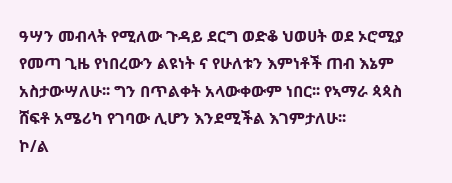ዓሣን መብላት የሚለው ጉዳይ ደርግ ወድቆ ህወሀት ወደ ኦሮሚያ የመጣ ጊዜ የነበረውን ልዩነት ና የሁለቱን እምነቶች ጠብ እኔም አስታውሣለሁ፡፡ ግን በጥልቀት አላውቀውም ነበር፡፡ የኣማራ ጳጳስ ሸፍቶ አሜሪካ የገባው ሊሆን እንደሚችል እገምታለሁ፡፡
ኮ/ል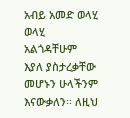አብይ አመድ ወላሂ ወላሂ አልጎዳቸሁም እያለ ያስታረቃቸው መሆኑን ሁላችንም እናውቃለን፡፡ ለዚህ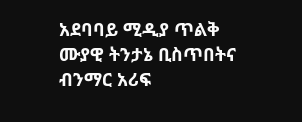አደባባይ ሚዲያ ጥልቅ ሙያዊ ትንታኔ ቢስጥበትና ብንማር አሪፍ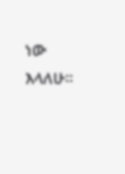ነው እላለሁ፡፡